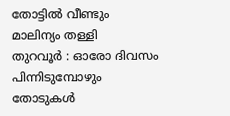തോട്ടിൽ വീണ്ടും മാലിന്യം തള്ളി
തുറവൂർ : ഓരോ ദിവസം പിന്നിടുമ്പോഴും തോടുകൾ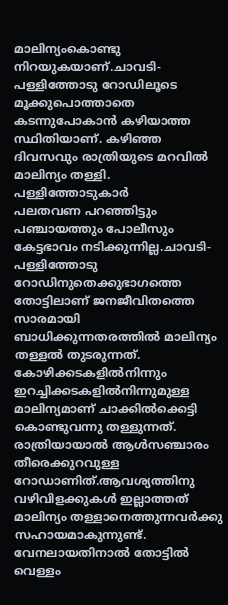മാലിന്യംകൊണ്ടു നിറയുകയാണ്.ചാവടി-പള്ളിത്തോടു റോഡിലൂടെ മൂക്കുപൊത്താതെ കടന്നുപോകാൻ കഴിയാത്ത സ്ഥിതിയാണ്. കഴിഞ്ഞ ദിവസവും രാത്രിയുടെ മറവിൽ മാലിന്യം തള്ളി. പള്ളിത്തോടുകാർ
പലതവണ പറഞ്ഞിട്ടും പഞ്ചായത്തും പോലീസും കേട്ടഭാവം നടിക്കുന്നില്ല.ചാവടി-പള്ളിത്തോടു റോഡിനുതെക്കുഭാഗത്തെ തോട്ടിലാണ് ജനജീവിതത്തെ സാരമായി ബാധിക്കുന്നതരത്തിൽ മാലിന്യം തള്ളൽ തുടരുന്നത്. കോഴിക്കടകളിൽനിന്നും ഇറച്ചിക്കടകളിൽനിന്നുമുള്ള മാലിന്യമാണ് ചാക്കിൽക്കെട്ടി കൊണ്ടുവന്നു തള്ളുന്നത്.
രാത്രിയായാൽ ആൾസഞ്ചാരം തീരെക്കുറവുള്ള റോഡാണിത്.ആവശ്യത്തിനു വഴിവിളക്കുകൾ ഇല്ലാത്തത് മാലിന്യം തള്ളാനെത്തുന്നവർക്കു സഹായമാകുന്നുണ്ട്. വേനലായതിനാൽ തോട്ടിൽ വെള്ളം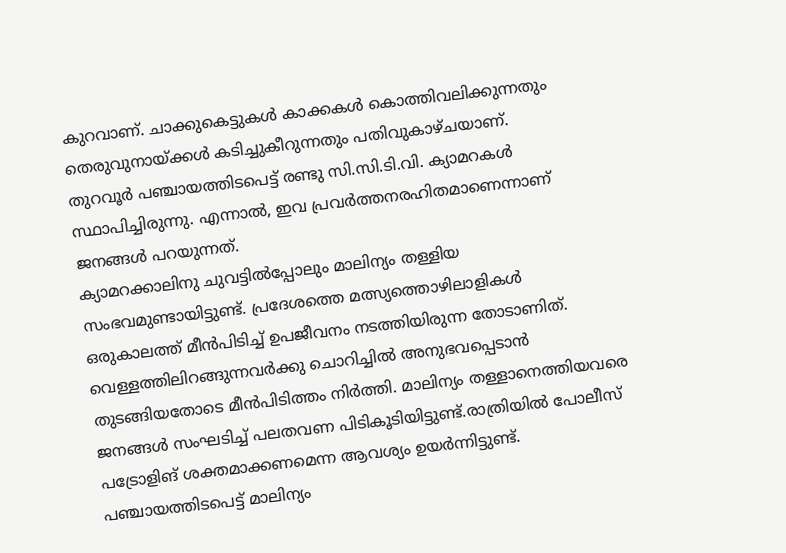കുറവാണ്. ചാക്കുകെട്ടുകൾ കാക്കകൾ കൊത്തിവലിക്കുന്നതും തെരുവുനായ്ക്കൾ കടിച്ചുകീറുന്നതും പതിവുകാഴ്ചയാണ്.
തുറവൂർ പഞ്ചായത്തിടപെട്ട് രണ്ടു സി.സി.ടി.വി. ക്യാമറകൾ സ്ഥാപിച്ചിരുന്നു. എന്നാൽ, ഇവ പ്രവർത്തനരഹിതമാണെന്നാണ് ജനങ്ങൾ പറയുന്നത്.
ക്യാമറക്കാലിനു ചുവട്ടിൽപ്പോലും മാലിന്യം തള്ളിയ സംഭവമുണ്ടായിട്ടുണ്ട്. പ്രദേശത്തെ മത്സ്യത്തൊഴിലാളികൾ ഒരുകാലത്ത് മീൻപിടിച്ച് ഉപജീവനം നടത്തിയിരുന്ന തോടാണിത്. വെള്ളത്തിലിറങ്ങുന്നവർക്കു ചൊറിച്ചിൽ അനുഭവപ്പെടാൻ തുടങ്ങിയതോടെ മീൻപിടിത്തം നിർത്തി. മാലിന്യം തള്ളാനെത്തിയവരെ ജനങ്ങൾ സംഘടിച്ച് പലതവണ പിടികൂടിയിട്ടുണ്ട്.രാത്രിയിൽ പോലീസ് പട്രോളിങ് ശക്തമാക്കണമെന്ന ആവശ്യം ഉയർന്നിട്ടുണ്ട്. പഞ്ചായത്തിടപെട്ട് മാലിന്യം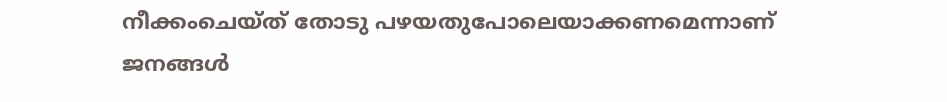നീക്കംചെയ്ത് തോടു പഴയതുപോലെയാക്കണമെന്നാണ് ജനങ്ങൾ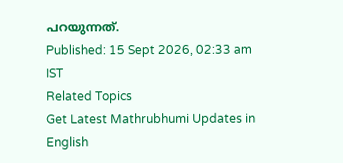പറയുന്നത്.
Published: 15 Sept 2026, 02:33 am IST
Related Topics
Get Latest Mathrubhumi Updates in English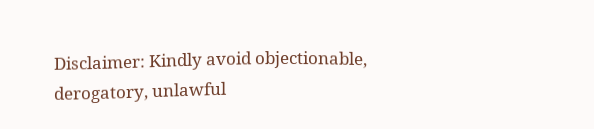Disclaimer: Kindly avoid objectionable, derogatory, unlawful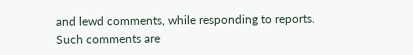and lewd comments, while responding to reports. Such comments are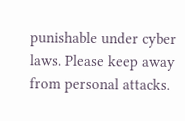punishable under cyber laws. Please keep away from personal attacks.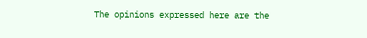The opinions expressed here are the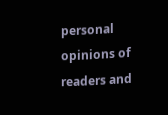personal opinions of readers and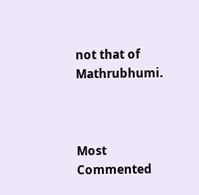not that of Mathrubhumi.



Most Commented